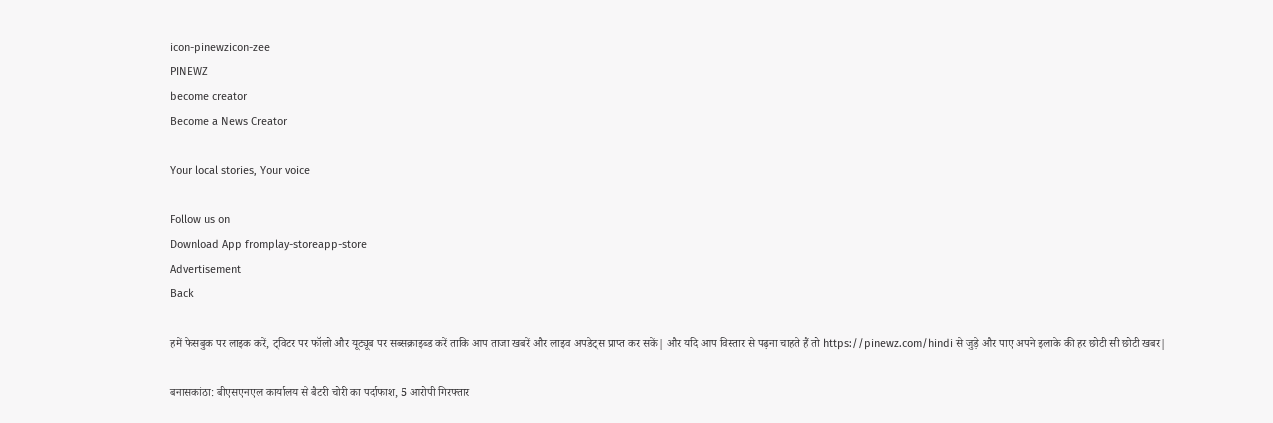icon-pinewzicon-zee
PINEWZ
become creator
Become a News Creator

Your local stories, Your voice

Follow us on
Download App fromplay-storeapp-store
Advertisement
Back

हमें फेसबुक पर लाइक करें, ट्विटर पर फॉलो और यूट्यूब पर सब्सक्राइब्ड करें ताकि आप ताजा खबरें और लाइव अपडेट्स प्राप्त कर सकें| और यदि आप विस्तार से पढ़ना चाहते हैं तो https://pinewz.com/hindi से जुड़े और पाए अपने इलाके की हर छोटी सी छोटी खबर|

बनासकांठा: बीएसएनएल कार्यालय से बैटरी चोरी का पर्दाफाश, 5 आरोपी गिरफ्तार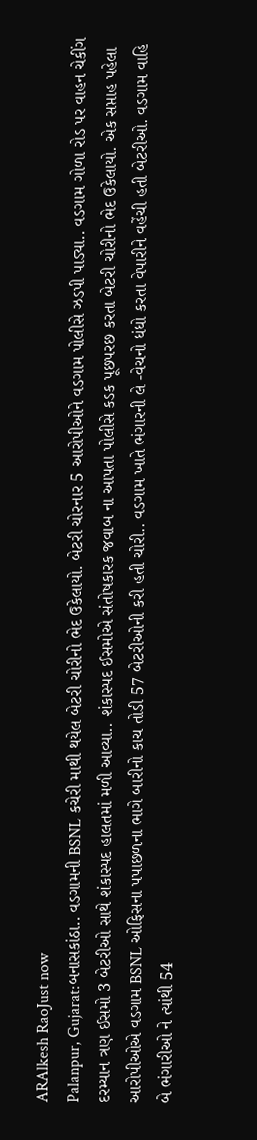ARAlkesh RaoJust now
Palanpur, Gujarat:બનાસકાંઠા.. વડગામની BSNL કચેરી માથી થયેલ બેટરી ચોરીનો ભેદ ઉકેલાયો. બેટરી ચોરનાર 5 આરોપીઓને વડગામ પોલીસે ઝડપી પાડ્યા.. વડગામ ગોળા રોડ પર વાહન ચેકીંગ દરમ્યાન ત્રણ ઈસમો 3 બેટરીઓ સાથે શંકાસ્પદ હાલતમાં મળી આવ્યા.. શંકાસ્પદ ઈસમોએ સંતોષકારક જવાબ ના આપતા પોલીસે કડક પૂછપરછ કરતા બેટરી ચોરીનો ભેદ ઉકેલાયો. એક સપ્તાહ પહેલા આરોપીઓએ વડગામ BSNL ઓફિસના પપાછળના ભાગે બારીનો કાચ તોડી 57 બેટરીઓની કરી હતી ચોરી.. વડગામ ખાતે ભંગારની લે -વેચનો ધંધો કરતા વેપારીને વહેંચી હતી બેટરીઓ. વડગામ વાહિ બે ભંગારીઓ ને ત્યાંથી 54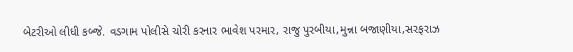બેટરીઓ લીધી કબ્જે. વડગામ પોલીસે ચોરી કરનાર ભાવેશ પરમાર, રાજુ પુરબીયા,મુન્ના બજાણીયા,સરફરાઝ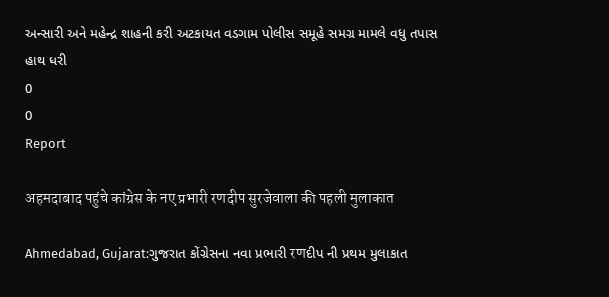અન્સારી અને મહેન્દ્ર શાહની કરી અટકાયત વડગામ પોલીસ સમૂહે સમગ્ર મામલે વધુ તપાસ હાથ ધરી
0
0
Report

अहमदाबाद पहुंचे कांग्रेस के नए प्रभारी रणदीप सुरजेवाला की पहली मुलाकात

Ahmedabad, Gujarat:ગુજરાત કોંગ્રેસના નવા પ્રભારી रणદીપ ની પ્રથમ મુલાકાત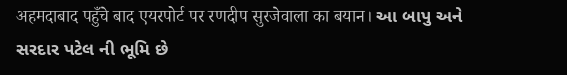अहमदाबाद पहुँचे बाद एयरपोर्ट पर रणदीप सुरजेवाला का बयान। આ બાપુ અને સરદાર પટેલ ની ભૂમિ છે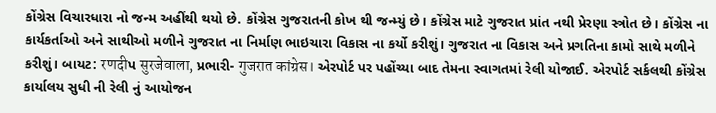કોંગ્રેસ વિચારધારા નો જન્મ અહીંથી થયો છે. કોંગ્રેસ ગુજરાતની કોખ થી જન્મ્યું છે। કોંગ્રેસ માટે ગુજરાત પ્રાંત નથી પ્રેરણા સ્ત્રોત છે। કોંગ્રેસ ના કાર્યકર્તાઓ અને સાથીઓ મળીને ગુજરાત ના નિર્માણ ભાઇચારા વિકાસ ના કર્યો કરીશું। ગુજરાત ના વિકાસ અને પ્રગતિના કામો સાથે મળીને કરીશું। બાયટ: रणदीપ सुरजेवाला, પ્રભારી- गुजरात कांग्रेस। એરપોર્ટ પર પહોંચ્યા બાદ તેમના સ્વાગતમાં રેલી યોજાઈ. એરપોર્ટ સર્કલથી કોંગ્રેસ કાર્યાલય સુધી ની રેલી નું આયોજન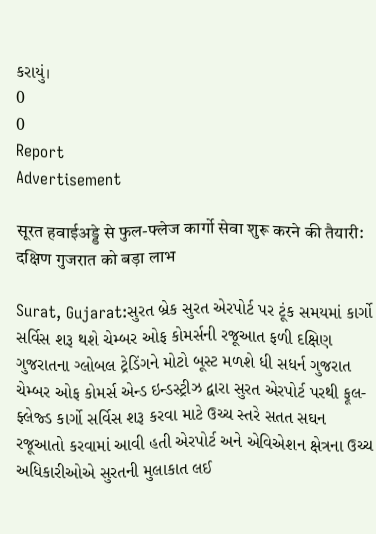કરાયું।
0
0
Report
Advertisement

सूरत हवाईअड्डे से फुल-फ्लेज कार्गो सेवा शुरू करने की तैयारी: दक्षिण गुजरात को बड़ा लाभ

Surat, Gujarat:સુરત બ્રેક સુરત એરપોર્ટ પર ટૂંક સમયમાં કાર્ગો સર્વિસ શરૂ થશે ચેમ્બર ઓફ કોમર્સની રજૂઆત ફળી દક્ષિણ ગુજરાતના ગ્લોબલ ટ્રેડિંગને મોટો બૂસ્ટ મળશે ધી સધર્ન ગુજરાત ચેમ્બર ઓફ કોમર્સ એન્ડ ઇન્ડસ્ટ્રીઝ દ્વારા સુરત એરપોર્ટ પરથી ફૂલ-ફ્લેજ્ડ કાર્ગો સર્વિસ શરૂ કરવા માટે ઉચ્ચ સ્તરે સતત સઘન રજૂઆતો કરવામાં આવી હતી એરપોર્ટ અને એવિએશન ક્ષેત્રના ઉચ્ચ અધિકારીઓએ સુરતની મુલાકાત લઈ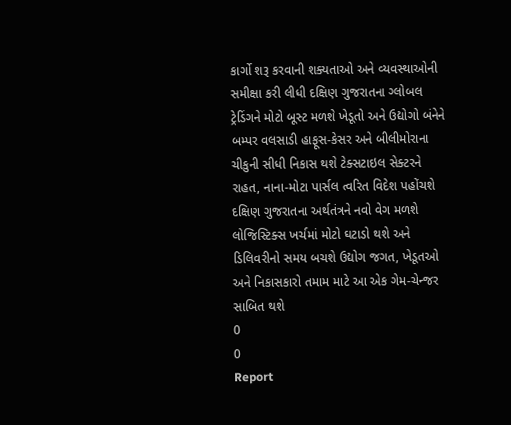કાર્ગો શરૂ કરવાની શક્યતાઓ અને વ્યવસ્થાઓની સમીક્ષા કરી લીધી દક્ષિણ ગુજરાતના ગ્લોબલ ટ્રેડિંગને મોટો બૂસ્ટ મળશે ખેડૂતો અને ઉદ્યોગો બંનેને બમ્પર વલસાડી હાફૂસ-કેસર અને બીલીમોરાના ચીકુની સીધી નિકાસ થશે ટેક્સટાઇલ સેક્ટરને રાહત, નાના-મોટા પાર્સલ ત્વરિત વિદેશ પહોંચશે દક્ષિણ ગુજરાતના અર્થતંત્રને નવો વેગ મળશે લોજિસ્ટિક્સ ખર્ચમાં મોટો ઘટાડો થશે અને ડિલિવરીનો સમય બચશે ઉદ્યોગ જગત, ખેડૂતઓ અને નિકાસકારો તમામ માટે આ એક ગેમ-ચેન્જર સાબિત થશે
0
0
Report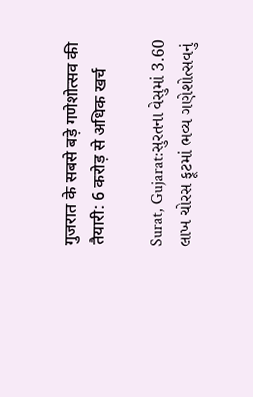गुजरात के सबसे बड़े गणेशोत्सव की तैयारी: 6 करोड़ से अधिक खर्च

Surat, Gujarat:સુરતના વેસુમાં 3.60 લાખ ચોરસ ફૂટમાં ભવ્ય ગણેશોત્સવનું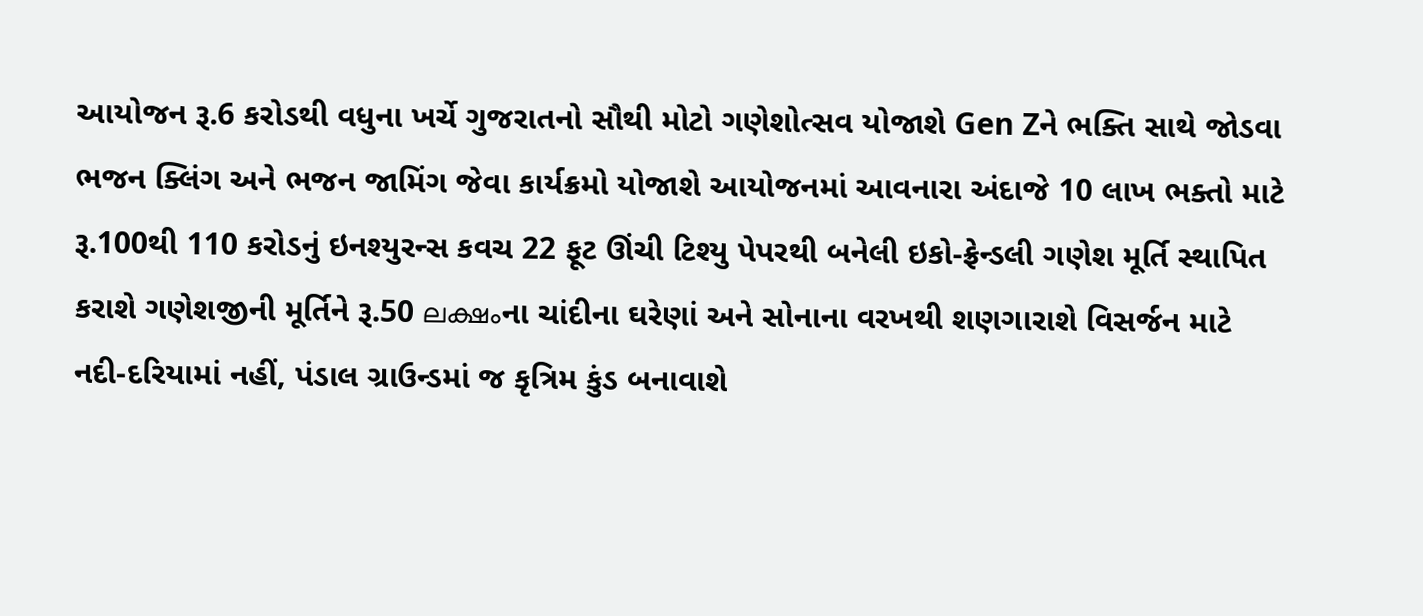આયોજન રૂ.6 કરોડથી વધુના ખર્ચે ગુજરાતનો સૌથી મોટો ગણેશોત્સવ યોજાશે Gen Zને ભક્તિ સાથે જોડવા ભજન ક્લિંગ અને ભજન જામિંગ જેવા કાર્યક્રમો યોજાશે આયોજનમાં આવનારા અંદાજે 10 લાખ ભક્તો માટે રૂ.100થી 110 કરોડનું ઇનશ્યુરન્સ કવચ 22 ફૂટ ઊંચી ટિશ્યુ પેપરથી બનેલી ઇકો-ફ્રેન્ડલી ગણેશ મૂર્તિ સ્થાપિત કરાશે ગણેશજીની મૂર્તિને રૂ.50 ലക്ഷംના ચાંદીના ઘરેણાં અને સોનાના વરખથી શણગારાશે વિસર્જન માટે નદી-દરિયામાં નહીં, પંડાલ ગ્રાઉન્ડમાં જ કૃત્રિમ કુંડ બનાવાશે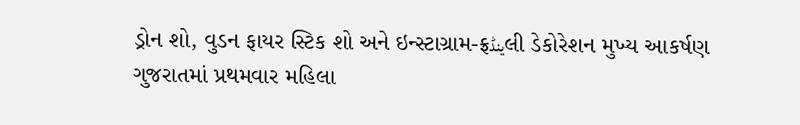ડ્રોન શો, વુડન ફાયર સ્ટિક શો અને ઇન્સ્ટાગ્રામ-ફ્રینڈલી ડેકોરેશન મુખ્ય આકર્ષણ ગુજરાતમાં પ્રથમવાર મહિલા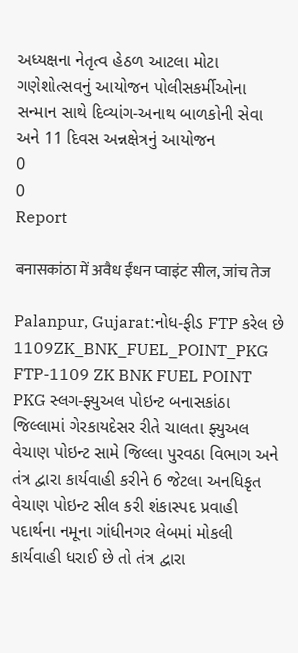અધ્યક્ષના નેતૃત્વ હેઠળ આટલા મોટા ગણેશોત્સવનું આયોજન પોલીસકર્મીઓના સન્માન સાથે દિવ્યાંગ-અનાથ બાળકોની સેવા અને 11 દિવસ અન્નક્ષેત્રનું આયોજન
0
0
Report

बनासकांठा में अवैध ईंधन प्वाइंट सील, जांच तेज

Palanpur, Gujarat:નોધ-ફીડ FTP કરેલ છે 1109ZK_BNK_FUEL_POINT_PKG FTP-1109 ZK BNK FUEL POINT PKG સ્લગ-ફ્યુઅલ પોઇન્ટ બનાસકાંઠા જિલ્લામાં ગેરકાયદેસર રીતે ચાલતા ફ્યુઅલ વેચાણ પોઇન્ટ સામે જિલ્લા પુરવઠા વિભાગ અને તંત્ર દ્વારા કાર્યવાહી કરીને 6 જેટલા અનધિકૃત વેચાણ પોઇન્ટ સીલ કરી શંકાસ્પદ પ્રવાહી પદાર્થના નમૂના ગાંધીનગર લેબમાં મોકલી કાર્યવાહી ધરાઈ છે તો તંત્ર દ્વારા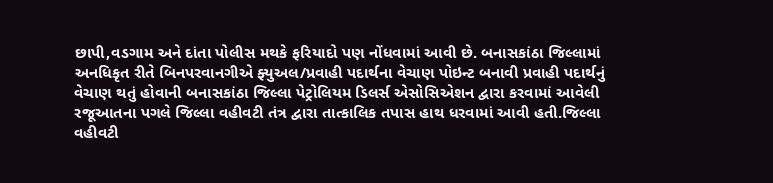છાપી,વડગામ અને દાંતા પોલીસ મથકે ફરિયાદો પણ નોંધવામાં આવી છે. બનાસકાંઠા જિલ્લામાં અનધિકૃત રીતે બિનપરવાનગીએ ફ્યુઅલ/પ્રવાહી પદાર્થના વેચાણ પોઇન્ટ બનાવી પ્રવાહી પદાર્થનું વેચાણ થતું હોવાની બનાસકાંઠા જિલ્લા પેટ્રોલિયમ ડિલર્સ એસોસિએશન દ્વારા કરવામાં આવેલી રજૂઆતના પગલે જિલ્લા વહીવટી તંત્ર દ્વારા તાત્કાલિક તપાસ હાથ ધરવામાં આવી હતી.જિલ્લા વહીવટી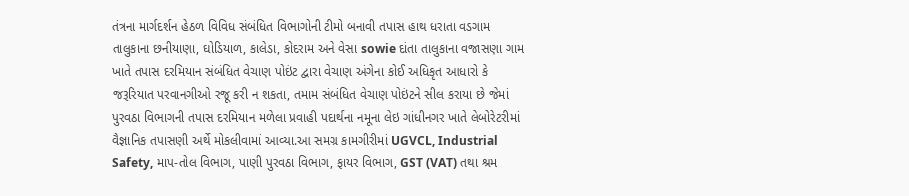તંત્રના માર્ગદર્શન હેઠળ વિવિધ સંબંધિત વિભાગોની ટીમો બનાવી તપાસ હાથ ધરાતા વડગામ તાલુકાના છનીયાણા, ઘોડિયાળ, કાલેડા, કોદરામ અને વેસા sowie દાંતા તાલુકાના વજાસણા ગામ ખાતે તપાસ દરમિયાન સંબંધિત વેચાણ પોઇંટ દ્વારા વેચાણ અંગેના કોઈ અધિકૃત આધારો કે જરૂરિયાત પરવાનગીઓ રજૂ કરી ન શકતા, તમામ સંબંધિત વેચાણ પોઇંટને સીલ કરાયા છે જેમાં પુરવઠા વિભાગની તપાસ દરમિયાન મળેલા પ્રવાહી પદાર્થના નમૂના લેઇ ગાંધીનગર ખાતે લેબોરેટરીમાં વૈજ્ઞાનિક તપાસણી અર્થે મોકલીવામાં આવ્યા.આ સમગ્ર કામગીરીમાં UGVCL, Industrial Safety, માપ-તોલ વિભાગ, પાણી પુરવઠા વિભાગ, ફાયર વિભાગ, GST (VAT) તથા શ્રમ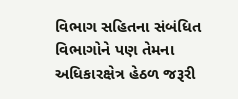વિભાગ સહિતના સંબંધિત વિભાગોને પણ તેમના અધિકારક્ષેત્ર હેઠળ જરૂરી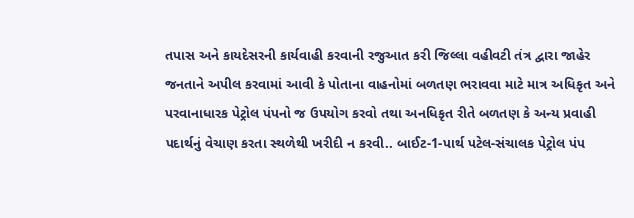તપાસ અને કાયદેસરની કાર્યવાહી કરવાની રજુઆત કરી જિલ્લા વહીવટી તંત્ર દ્વારા જાહેર જનતાને અપીલ કરવામાં આવી કે પોતાના વાહનોમાં બળતણ ભરાવવા માટે માત્ર અધિકૃત અને પરવાનાધારક પેટ્રોલ પંપનો જ ઉપયોગ કરવો તથા અનધિકૃત રીતે બળતણ કે અન્ય પ્રવાહી પદાર્થનું વેચાણ કરતા સ્થળેથી ખરીદી ન કરવી.. બાઈટ-1-પાર્થ પટેલ-સંચાલક પેટ્રોલ પંપ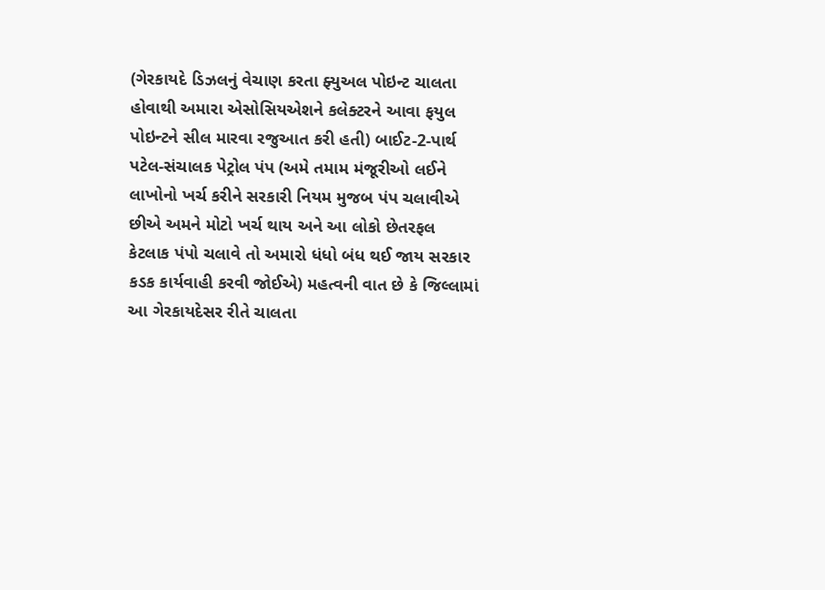(ગેરકાયદે ડિઝલનું વેચાણ કરતા ફ્યુઅલ પોઇન્ટ ચાલતા હોવાથી અમારા એસોસિયએશને કલેક્ટરને આવા ફયુલ પોઇન્ટને સીલ મારવા રજુઆત કરી હતી) બાઈટ-2-પાર્થ પટેલ-સંચાલક પેટ્રોલ પંપ (અમે તમામ મંજૂરીઓ લઈને લાખોનો ખર્ચ કરીને સરકારી નિયમ મુજબ પંપ ચલાવીએ છીએ અમને મોટો ખર્ચ થાય અને આ લોકો છેતરફલ કેટલાક પંપો ચલાવે તો અમારો ધંધો બંધ થઈ જાય સરકાર કડક કાર્યવાહી કરવી જોઈએ) મહત્વની વાત છે કે જિલ્લામાં આ ગેરકાયદેસર રીતે ચાલતા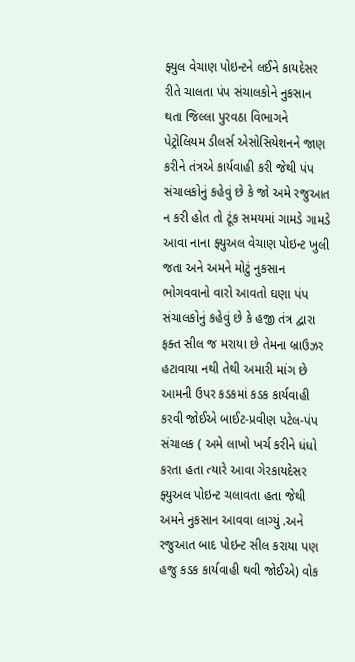ફ્યુલ વેચાણ પોઇન્ટને લઈને કાયદેસર રીતે ચાલતા પંપ સંચાલકોને નુકસાન થતા જિલ્લા પુરવઠા વિભાગને પેટ્રોલિયમ ડીલર્સ એસોસિયેશનને જાણ કરીને તંત્રએ કાર્યવાહી કરી જેથી પંપ સંચાલકોનું કહેવું છે કે જો અમે રજુઆત ન કરી હોત તો ટૂંક સમયમાં ગામડે ગામડે આવા નાના ફ્યુઅલ વેચાણ પોઇન્ટ ખુલી જતા અને અમને મોટું નુકસાન ભોગવવાનો વારો આવતો ઘણા પંપ સંચાલકોનું કહેવું છે કે હજી તંત્ર દ્વારા ફક્ત સીલ જ મરાયા છે તેમના બ્રાઉઝર હટાવાયા નથી તેથી અમારી માંગ છે આમની ઉપર કડકમાં કડક કાર્યવાહી કરવી જોઈએ બાઈટ-પ્રવીણ પટેલ-પંપ સંચાલક ( અમે લાખો ખર્ચ કરીને ધંધો કરતા હતા ત્યારે આવા ગેરકાયદેસર ફ્યુઅલ પોઇન્ટ ચલાવતા હતા જેથી અમને નુકસાન આવવા લાગ્યું .અને રજુઆત બાદ પોઇન્ટ સીલ કરાયા પણ હજુ કડક કાર્યવાહી થવી જોઈએ) વોક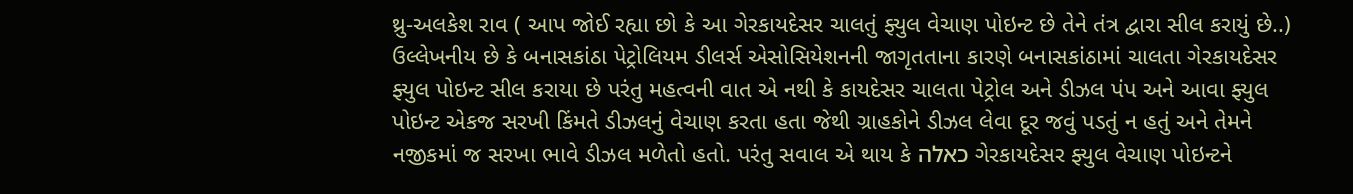થ્રુ-અલકેશ રાવ ( આપ જોઈ રહ્યા છો કે આ ગેરકાયદેસર ચાલતું ફ્યુલ વેચાણ પોઇન્ટ છે તેને તંત્ર દ્વારા સીલ કરાયું છે..) ઉલ્લેખનીય છે કે બનાસકાંઠા પેટ્રોલિયમ ડીલર્સ એસોસિયેશનની જાગૃતતાના કારણે બનાસકાંઠામાં ચાલતા ગેરકાયદેસર ફ્યુલ પોઇન્ટ સીલ કરાયા છે પરંતુ મહત્વની વાત એ નથી કે કાયદેસર ચાલતા પેટ્રોલ અને ડીઝલ પંપ અને આવા ફ્યુલ પોઇન્ટ એકજ સરખી કિંમતે ડીઝલનું વેચાણ કરતા હતા જેથી ગ્રાહકોને ડીઝલ લેવા દૂર જવું પડતું ન હતું અને તેમને નજીકમાં જ સરખા ભાવે ડીઝલ મળેતો હતો. પરંતુ સવાલ એ થાય કે כאלה ગેરકાયદેસર ફ્યુલ વેચાણ પોઇન્ટને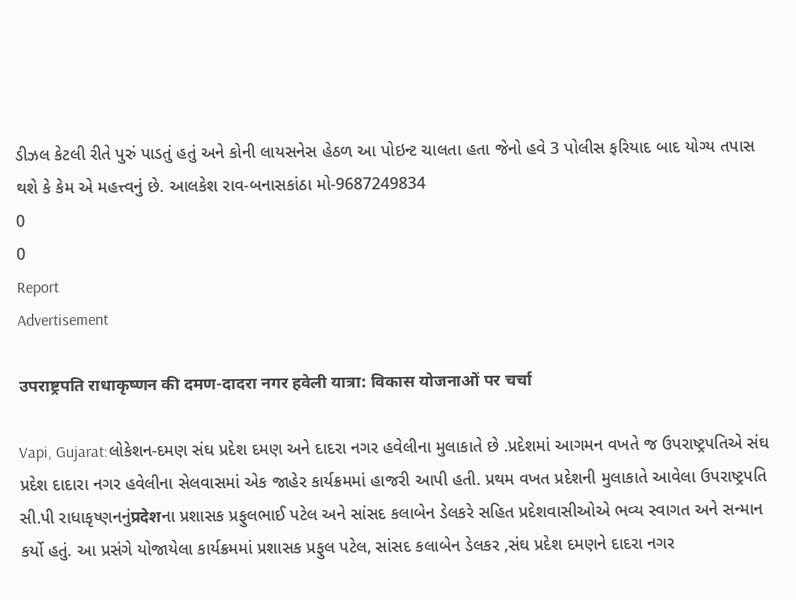ડીઝલ કેટલી રીતે પુરું પાડતું હતું અને કોની લાયસનેસ હેઠળ આ પોઇન્ટ ચાલતા હતા જેનો હવે 3 પોલીસ ફરિયાદ બાદ યોગ્ય તપાસ થશે કે કેમ એ મહત્ત્વનું છે. આલકેશ રાવ-બનાસકાંઠા મો-9687249834
0
0
Report
Advertisement

उपराष्ट्रपति राधाकृष्णन की दमण-दादरा नगर हवेली यात्रा: विकास योजनाओं पर चर्चा

Vapi, Gujarat:લોકેશન-દમણ સંઘ પ્રદેશ દમણ અને દાદરા નગર હવેલીના મુલાકાતે છે .પ્રદેશમાં આગમન વખતે જ ઉપરાષ્ટ્રપતિએ સંઘ પ્રદેશ દાદારા નગર હવેલીના સેલવાસમાં એક જાહેર કાર્યક્રમમાં હાજરી આપી હતી. પ્રથમ વખત પ્રદેશની મુલાકાતે આવેલા ઉપરાષ્ટ્રપતિ સી.પી રાધાકૃષ્ણનનુંप्रदेशના પ્રશાસક પ્રફુલભાઈ પટેલ અને સાંસદ કલાબેન ડેલકરે સહિત પ્રદેશવાસીઓએ ભવ્ય સ્વાગત અને સન્માન કર્યો હતું. આ પ્રસંગે યોજાયેલા કાર્યક્રમમાં પ્રશાસક પ્રફુલ પટેલ, સાંસદ કલાબેન ડેલકર ,સંઘ પ્રદેશ દમણને દાદરા નગર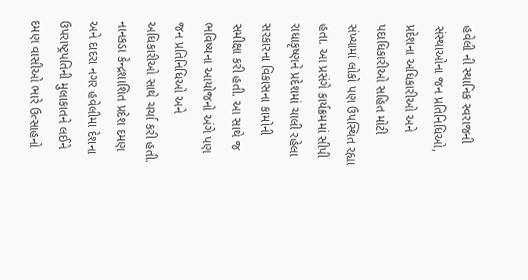હવેલી ની સ્થાનિક સ્વરાજની સંસ્થાઓના જન પ્રતિનિધિઓ, પ્રદેશના અધિકારીઓ અને પદાધિકારીઓ સહિત મોટી સંખ્યામાં લોકો પણ ઉપસ્થિત રહ્યા હતા. આ પ્રસંગે કાર્યક્રમમાં સીપી રાધાકૃષ્ણને પ્રદેશમાં ચાલી રહેલા સરકારના વિકાસના કામોની સમીક્ષા કરી હતી. આ સાથે જ ભવિષ્યના આયોજનો અંગે પણ જન પ્રતિનિધિઓ અને અધિકારીઓ સાથે ચર્ચા કરી હતી. નાનકડા કેન્દ્રશાશિત પ્રદેશ દમણ અને દાદરા નગર હવેલીમા દેશના ઉપરાષ્ટ્રપતિની મુલાકાતને લઈને દમણ વાસીઓ ભારે ઉત્સાહનો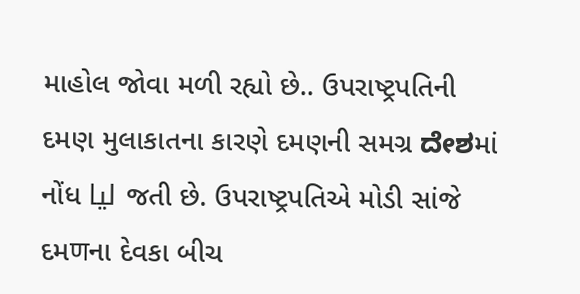માહોલ જોવા મળી રહ્યો છે.. ઉપરાષ્ટ્રપતિની દમણ મુલાકાતના કારણે દમણની સમગ્ર ದೇಶમાં નોંધ لیا જતી છે. ઉપરાષ્ટ્રપતિએ મોડી સાંજે દમणના દેવકા બીચ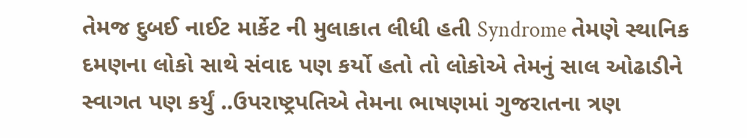તેમજ દુબઈ નાઈટ માર્કેટ ની મુલાકાત લીધી હતી Syndrome તેમણે સ્થાનિક દમણના લોકો સાથે સંવાદ પણ કર્યો હતો તો લોકોએ તેમનું સાલ ઓઢાડીને સ્વાગત પણ કર્યું ..ઉપરાષ્ટ્રપતિએ તેમના ભાષણમાં ગુજરાતના ત્રણ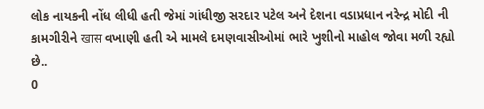લોક નાયકની નોંધ લીધી હતી જેમાં ગાંધીજી સરદાર પટેલ અને દેશના વડાપ્રધાન નરેન્દ્ર મોદી ની કામગીરીને खास વખાણી હતી એ મામલે દમણવાસીઓમાં ભારે ખુશીનો માહોલ જોવા મળી રહ્યો છે..
0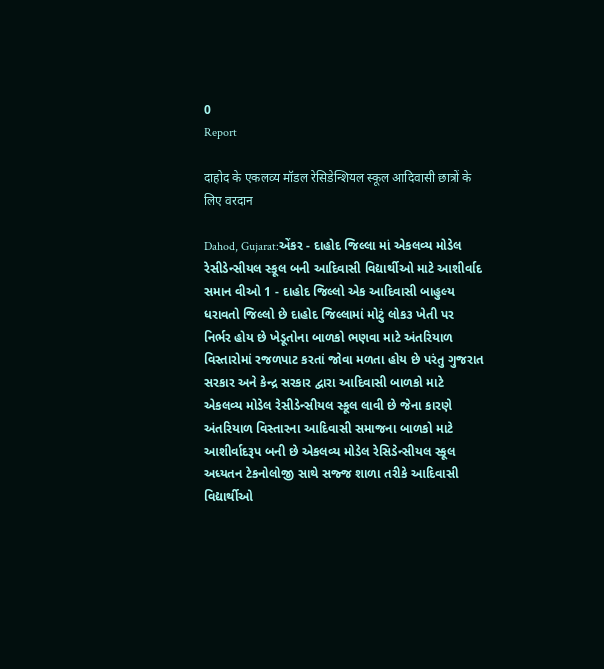0
Report

दाहोद के एकलव्य मॉडल रेसिडेन्शियल स्कूल आदिवासी छात्रों के लिए वरदान

Dahod, Gujarat:એંકર - દાહોદ જિલ્લા માં એકલવ્ય મોડેલ રેસીડેન્સીયલ સ્કૂલ બની આદિવાસી વિદ્યાર્થીઓ માટે આશીર્વાદ સમાન વીઓ 1 - દાહોદ જિલ્લો એક આદિવાસી બાહુલ્ય ધરાવતો જિલ્લો છે દાહોદ જિલ્લામાં મોટું લોક૩ ખેતી પર નિર્ભર હોય છે ખેડૂતોના બાળકો ભણવા માટે અંતરિયાળ વિસ્તારોમાં રજળપાટ કરતાં જોવા મળતા હોય છે પરંતુ ગુજરાત સરકાર અને કેન્દ્ર સરકાર દ્વારા આદિવાસી બાળકો માટે એકલવ્ય મોડેલ રેસીડેન્સીયલ સ્કૂલ લાવી છે જેના કારણે અંતરિયાળ વિસ્તારના આદિવાસી સમાજના બાળકો માટે આશીર્વાદરૂપ બની છે એકલવ્ય મોડેલ રેસિડેન્સીયલ સ્કૂલ અધ્યતન ટેકનોલોજી સાથે સજ્જ શાળા તરીકે આદિવાસી વિદ્યાર્થીઓ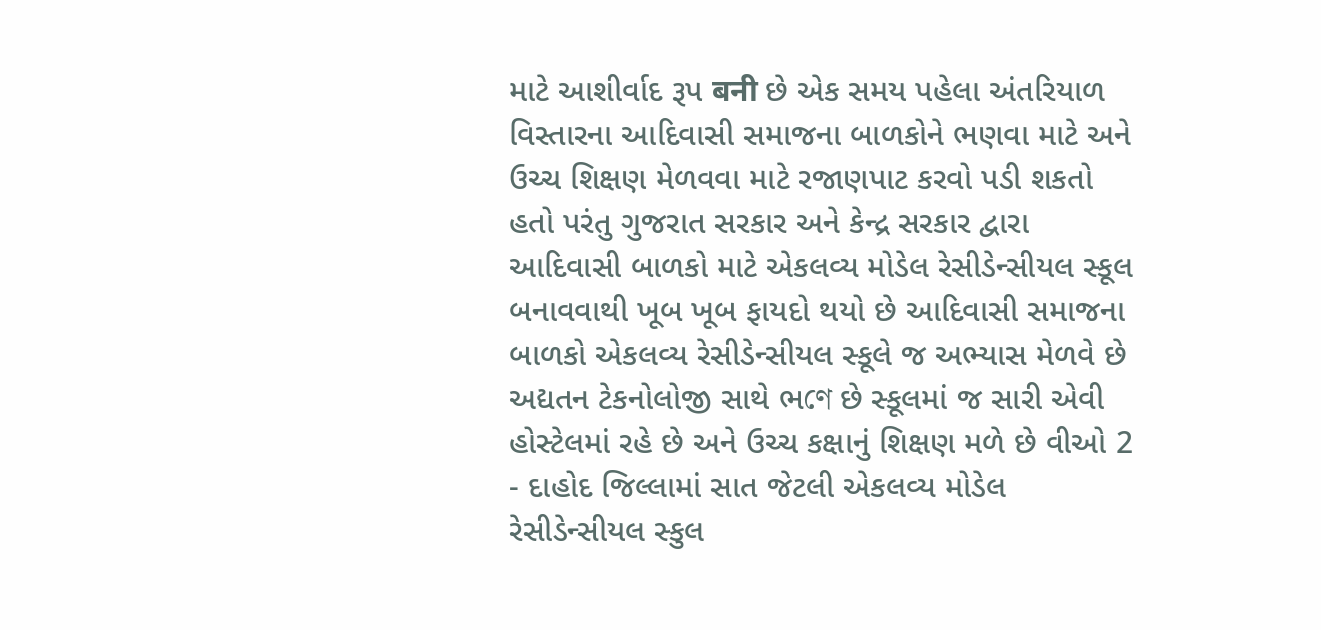માટે આશીર્વાદ રૂપ बनी છે એક સમય પહેલા અંતરિયાળ વિસ્તારના આદિવાસી સમાજના બાળકોને ભણવા માટે અને ઉચ્ચ શિક્ષણ મેળવવા માટે રજાણપાટ કરવો પડી શકતો હતો પરંતુ ગુજરાત સરકાર અને કેન્દ્ર સરકાર દ્વારા આદિવાસી બાળકો માટે એકલવ્ય મોડેલ રેસીડેન્સીયલ સ્કૂલ બનાવવાથી ખૂબ ખૂબ ફાયદો થયો છે આદિવાસી સમાજના બાળકો એકલવ્ય રેસીડેન્સીયલ સ્કૂલે જ અભ્યાસ મેળવે છે અદ્યતન ટેકનોલોજી સાથે ભণে છે સ્કૂલમાં જ સારી એવી હોસ્ટેલમાં રહે છે અને ઉચ્ચ કક્ષાનું શિક્ષણ મળે છે વીઓ 2 - દાહોદ જિલ્લામાં સાત જેટલી એકલવ્ય મોડેલ રેસીડેન્સીયલ સ્કુલ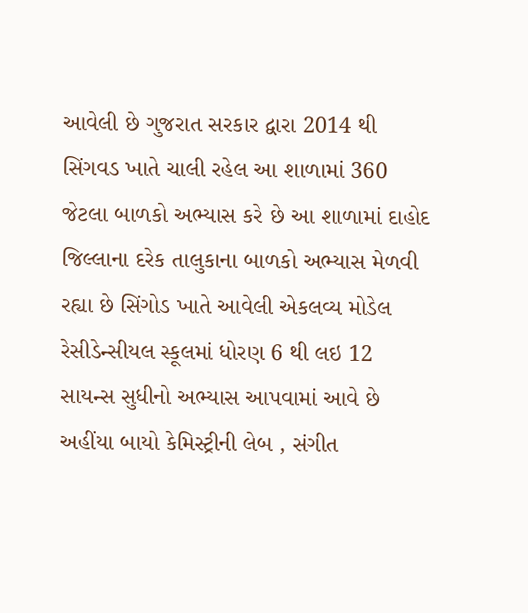આવેલી છે ગુજરાત સરકાર દ્વારા 2014 થી સિંગવડ ખાતે ચાલી રહેલ આ શાળામાં 360 જેટલા બાળકો અભ્યાસ કરે છે આ શાળામાં દાહોદ જિલ્લાના દરેક તાલુકાના બાળકો અભ્યાસ મેળવી રહ્યા છે સિંગોડ ખાતે આવેલી એકલવ્ય મોડેલ રેસીડેન્સીયલ સ્કૂલમાં ધોરણ 6 થી લઇ 12 સાયન્સ સુધીનો અભ્યાસ આપવામાં આવે છે અહીંયા બાયો કેમિસ્ટ્રીની લેબ , સંગીત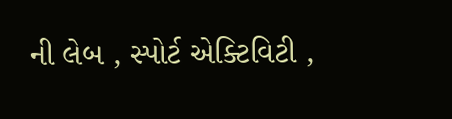ની લેબ , સ્પોર્ટ એક્ટિવિટી ,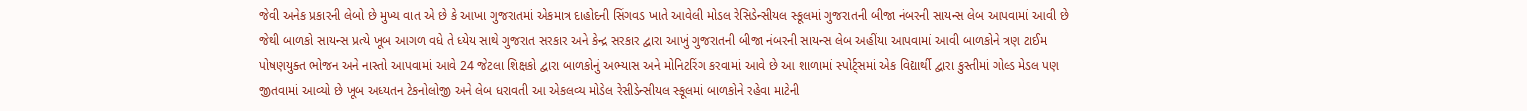જેવી અનેક પ્રકારની લેબો છે મુખ્ય વાત એ છે કે આખા ગુજરાતમાં એકમાત્ર દાહોદની સિંગવડ ખાતે આવેલી મોડલ રેસિડેન્સીયલ સ્કૂલમાં ગુજરાતની બીજા નંબરની સાયન્સ લેબ આપવામાં આવી છે જેથી બાળકો સાયન્સ પ્રત્યે ખૂબ આગળ વધે તે ધ્યેય સાથે ગુજરાત સરકાર અને કેન્દ્ર સરકાર દ્વારા આખું ગુજરાતની બીજા નંબરની સાયન્સ લેબ અહીંયા આપવામાં આવી બાળકોને ત્રણ ટાઈમ પોષણયુક્ત ભોજન અને નાસ્તો આપવામાં આવે 24 જેટલા શિક્ષકો દ્વારા બાળકોનું અભ્યાસ અને મોનિટરિંગ કરવામાં આવે છે આ શાળામાં સ્પોર્ટ્સમાં એક વિદ્યાર્થી દ્વારા કુસ્તીમાં ગોલ્ડ મેડલ પણ જીતવામાં આવ્યો છે ખૂબ અધ્યતન ટેકનોલોજી અને લેબ ધરાવતી આ એકલવ્ય મોડેલ રેસીડેન્સીયલ સ્કૂલમાં બાળકોને રહેવા માટેની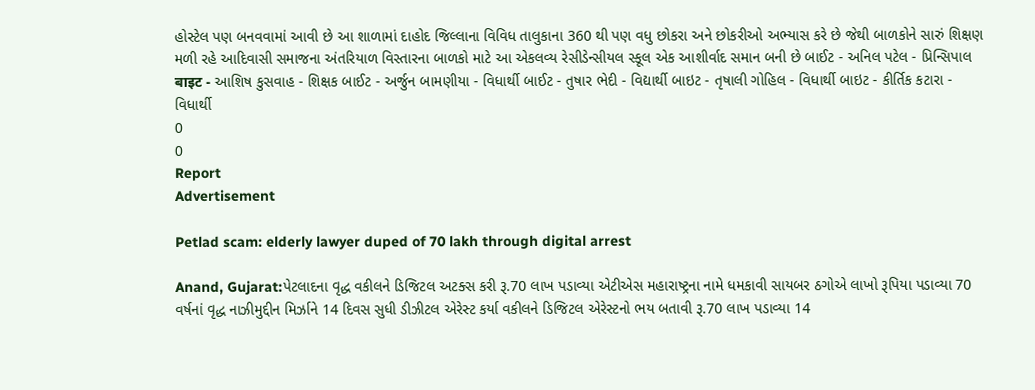હોસ્ટેલ પણ બનવવામાં આવી છે આ શાળામાં દાહોદ જિલ્લાના વિવિધ તાલુકાના 360 થી પણ વધુ છોકરા અને છોકરીઓ અભ્યાસ કરે છે જેથી બાળકોને સારું શિક્ષણ મળી રહે આદિવાસી સમાજના અંતરિયાળ વિસ્તારના બાળકો માટે આ એકલવ્ય રેસીડેન્સીયલ સ્કૂલ એક આશીર્વાદ સમાન બની છે બાઈટ - અનિલ પટેલ - પ્રિન્સિપાલ बाइट - આશિષ કુસવાહ - શિક્ષક બાઈટ - અર્જુન બામણીયા - વિધાર્થી બાઈટ - તુષાર ભેદી - વિદ્યાર્થી બાઇટ - તૃષાલી ગોહિલ - વિધાર્થી બાઇટ - કીર્તિક કટારા - વિધાર્થી
0
0
Report
Advertisement

Petlad scam: elderly lawyer duped of 70 lakh through digital arrest

Anand, Gujarat:પેટલાદના વૃદ્ધ વકીલને ડિજિટલ અટક્સ કરી રૂ.70 લાખ પડાવ્યા એટીએસ મહારાષ્ટ્રના નામે ધમકાવી સાયબર ઠગોએ લાખો રૂપિયા પડાવ્યા 70 વર્ષનાં વૃદ્ધ નાઝીમુદ્દીન મિર્ઝાને 14 દિવસ સુધી ડીઝીટલ એરેસ્ટ કર્યા વકીલને ડિજિટલ એરેસ્ટનો ભય બતાવી રૂ.70 લાખ પડાવ્યા 14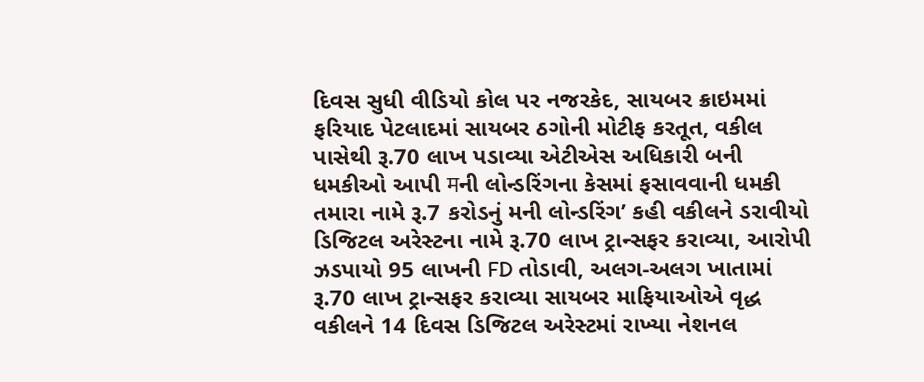દિવસ સુધી વીડિયો કોલ પર નજરકેદ, સાયબર ક્રાઇમમાં ફરિયાદ પેટલાદમાં સાયબર ઠગોની મોટીફ કરતૂત, વકીલ પાસેથી રૂ.70 લાખ પડાવ્યા એટીએસ અધિકારી બની ધમકીઓ આપી मની લોન્ડરિંગના કેસમાં ફસાવવાની ધમકી તમારા નામે રૂ.7 કરોડનું મની લોન્ડરિંગ’ કહી વકીલને ડરાવીયો ડિજિટલ અરેસ્ટના નામે રૂ.70 લાખ ટ્રાન્સફર કરાવ્યા, આરોપી ઝડપાયો 95 લાખની FD તોડાવી, અલગ-અલગ ખાતામાં રૂ.70 લાખ ટ્રાન્સફર કરાવ્યા સાયબર માફિયાઓએ વૃદ્ધ વકીલને 14 દિવસ ડિજિટલ અરેસ્ટમાં રાખ્યા નેશનલ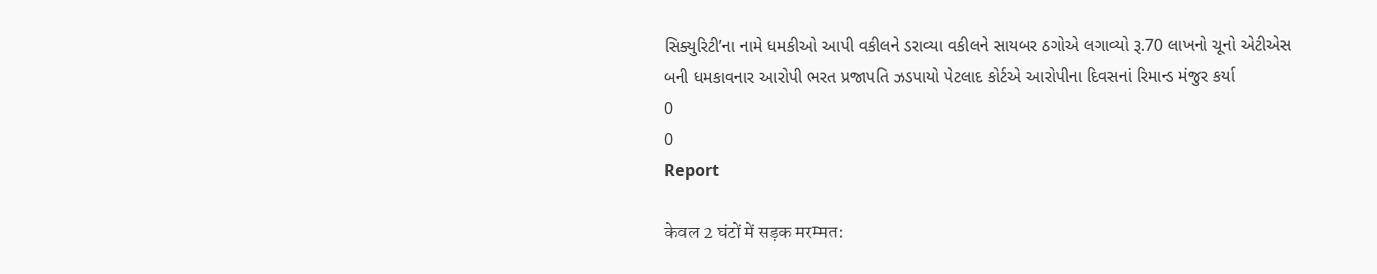સિક્યુરિટી’ના નામે ધમકીઓ આપી વકીલને ડરાવ્યા વકીલને સાયબર ઠગોએ લગાવ્યો રૂ.70 લાખનો ચૂનો એટીએસ બની ધમકાવનાર આરોપી ભરત પ્રજાપતિ ઝડપાયો પેટલાદ કોર્ટએ આરોપીના દિવસનાં રિમાન્ડ મંજુર કર્યા
0
0
Report

केवल 2 घंटों में सड़क मरम्मत: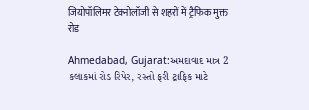जियोपॉलिमर टेक्नोलॉजी से शहरों में ट्रैफिक मुक्त रोड

Ahmedabad, Gujarat:અમદાવાદ માત્ર 2 કલાકમાં રોડ રિપેર, રસ્તો ફરી ટ્રાફિક માટે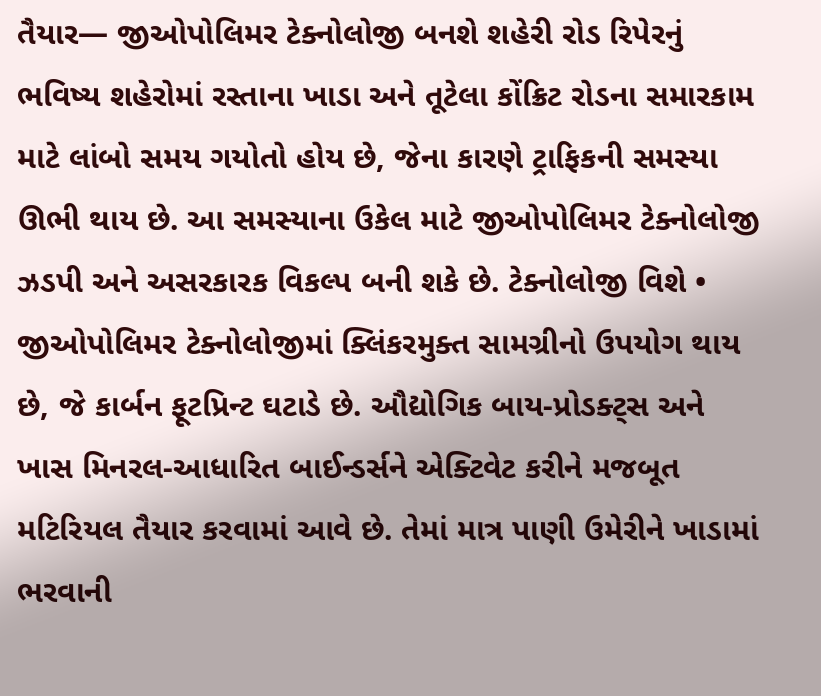તૈયાર— જીઓપોલિમર ટેક્નોલોજી બનશે શહેરી રોડ રિપેરનું ભવિષ્ય શહેરોમાં રસ્તાના ખાડા અને તૂટેલા કોંક્રિટ રોડના સમારકામ માટે લાંબો સમય ગયોતો હોય છે, જેના કારણે ટ્રાફિકની સમસ્યા ઊભી થાય છે. આ સમસ્યાના ઉકેલ માટે જીઓપોલિમર ટેક્નોલોજી ઝડપી અને અસરકારક વિકલ્પ બની શકે છે. ટેક્નોલોજી વિશે • જીઓપોલિમર ટેક્નોલોજીમાં ક્લિંકરમુક્ત સામગ્રીનો ઉપયોગ થાય છે, જે કાર્બન ફૂટપ્રિન્ટ ઘટાડે છે. ઔદ્યોગિક બાય-પ્રોડક્ટ્સ અને ખાસ મિનરલ-આધારિત બાઈન્ડર્સને એક્ટિવેટ કરીને મજબૂત મટિરિયલ તૈયાર કરવામાં આવે છે. તેમાં માત્ર પાણી ઉમેરીને ખાડામાં ભરવાની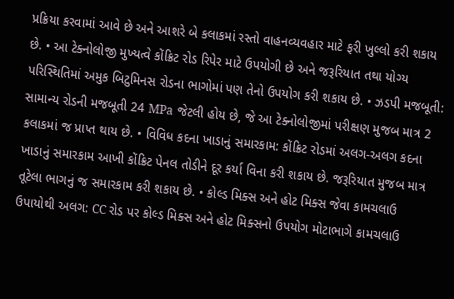પ્રક્રિયા કરવામાં આવે છે અને આશરે બે કલાકમાં રસ્તો વાહનવ્યવહાર માટે ફરી ખુલ્લો કરી શકાય છે. • આ ટેક્નોલોજી મુખ્યત્વે કોંક્રિટ રોડ રિપેર માટે ઉપયોગી છે અને જરૂરિયાત તથા યોગ્ય પરિસ્થિતિમાં અમુક બિટુમિનસ રોડના ભાગોમાં પણ તેનો ઉપયોગ કરી શકાય છે. • ઝડપી મજબૂતી: સામાન્ય રોડની મજબૂતી 24 MPa જેટલી હોય છે, જે આ ટેક્નોલોજીમાં પરીક્ષણ મુજબ માત્ર 2 કલાકમાં જ પ્રાપ્ત થાય છે. • વિવિધ કદના ખાડાનું સમારકામ: કોંક્રિટ રોડમાં અલગ-અલગ કદના ખાડાનું સમારકામ આખી કોંક્રિટ પેનલ તોડીને દૂર કર્યા વિના કરી શકાય છે. જરૂરિયાત મુજબ માત્ર તૂટેલા ભાગનું જ સમારકામ કરી શકાય છે. • કોલ્ડ મિક્સ અને હોટ મિક્સ જેવા કામચલાઉ ઉપાયોથી અલગ: CC રોડ પર કોલ્ડ મિક્સ અને હોટ મિક્સનો ઉપયોગ મોટાભાગે કામચલાઉ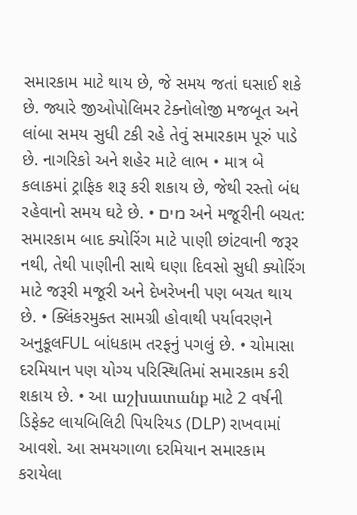સમારકામ માટે થાય છે, જે સમય જતાં ઘસાઈ શકે છે. જ્યારે જીઓપોલિમર ટેક્નોલોજી મજબૂત અને લાંબા સમય સુધી ટકી રહે તેવું સમારકામ પૂરું પાડે છે. નાગરિકો અને શહેર માટે લાભ • માત્ર બે કલાકમાં ટ્રાફિક શરૂ કરી શકાય છે, જેથી રસ્તો બંધ રહેવાનો સમય ઘટે છે. • מים અને મજૂરીની બચત: સમારકામ બાદ ક્યોરિંગ માટે પાણી છાંટવાની જરૂર નથી, તેથી પાણીની સાથે ઘણા દિવસો સુધી ક્યોરિંગ માટે જરૂરી મજૂરી અને દેખરેખની પણ બચત થાય છે. • ક્લિંકરમુક્ત સામગ્રી હોવાથી પર્યાવરણને અનુકૂલFUL બાંધકામ તરફનું પગલું છે. • ચોમાસા દરમિયાન પણ યોગ્ય પરિસ્થિતિમાં સમારકામ કરી શકાય છે. • આ աշխատանք માટે 2 વર્ષની ડિફેક્ટ લાયબિલિટી પિયરિયડ (DLP) રાખવામાં આવશે. આ સમયગાળા દરમિયાન સમારકામ કરાયેલા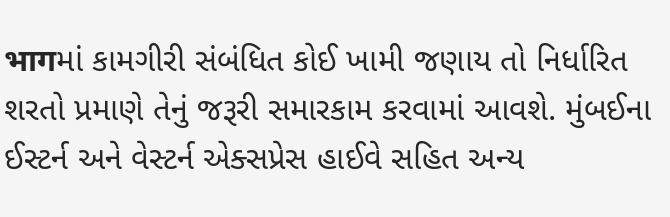भागમાં કામગીરી સંબંધિત કોઈ ખામી જણાય તો નિર્ધારિત શરતો પ્રમાણે તેનું જરૂરી સમારકામ કરવામાં આવશે. મુંબઈના ઈસ્ટર્ન અને વેસ્ટર્ન એક્સપ્રેસ હાઈવે સહિત અન્ય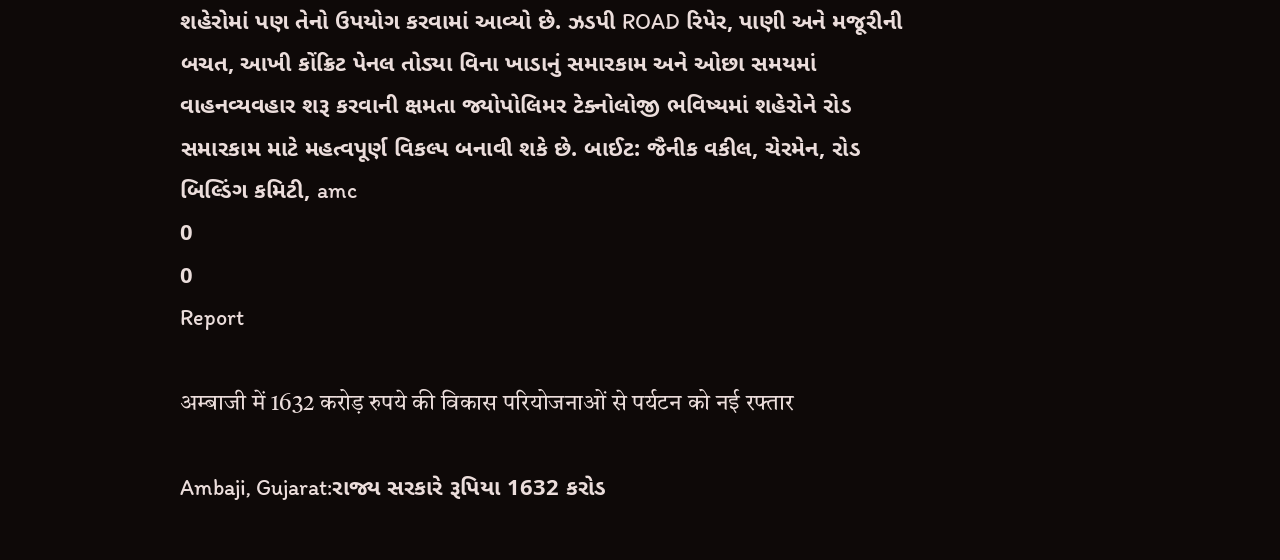શહેરોમાં પણ તેનો ઉપયોગ કરવામાં આવ્યો છે. ઝડપી ROAD રિપેર, પાણી અને મજૂરીની બચત, આખી કોંક્રિટ પેનલ તોડ્યા વિના ખાડાનું સમારકામ અને ઓછા સમયમાં વાહનવ્યવહાર શરૂ કરવાની ક્ષમતા જ્યોપોલિમર ટેક્નોલોજી ભવિષ્યમાં શહેરોને રોડ સમારકામ માટે મહત્વપૂર્ણ વિકલ્પ બનાવી શકે છે. બાઈટ: જૈનીક વકીલ, ચેરમેન, રોડ બિલ્ડિંગ કમિટી, amc
0
0
Report

अम्बाजी में 1632 करोड़ रुपये की विकास परियोजनाओं से पर्यटन को नई रफ्तार

Ambaji, Gujarat:રાજ્ય સરકારે રૂપિયા 1632 કરોડ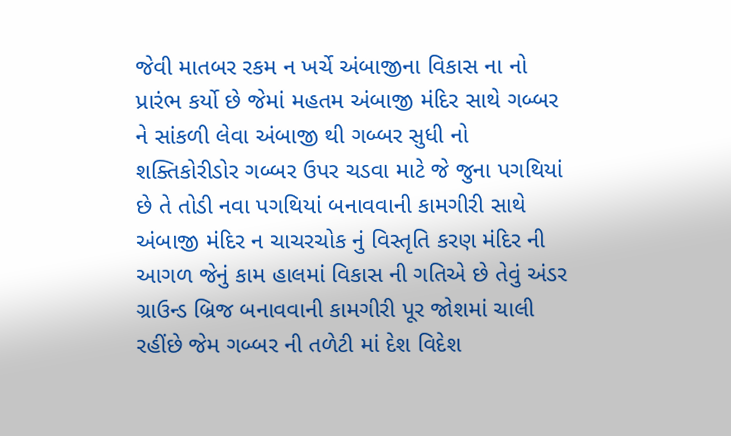જેવી માતબર રકમ ન ખર્ચે અંબાજીના વિકાસ ના નો પ્રારંભ કર્યો છે જેમાં મહતમ અંબાજી મંદિર સાથે ગબ્બર ને સાંકળી લેવા અંબાજી થી ગબ્બર સુધી નો શક્તિકોરીડોર ગબ્બર ઉપર ચડવા માટે જે જુના પગથિયાં છે તે તોડી નવા પગથિયાં બનાવવાની કામગીરી સાથે અંબાજી મંદિર ન ચાચરચોક નું વિસ્તૃતિ કરણ મંદિર ની આગળ જેનું કામ હાલમાં વિકાસ ની ગતિએ છે તેવું અંડર ગ્રાઉન્ડ બ્રિજ બનાવવાની કામગીરી પૂર જોશમાં ચાલી રહીંછે જેમ ગબ્બર ની તળેટી માં દેશ વિદેશ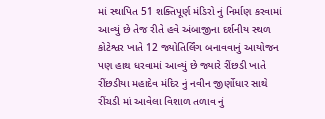માં સ્થાપિત 51 શક્તિપૂર્ણ મંડિરો નું નિર્માણ કરવામાં આવ્યું છે તેજ રીતે હવે અંબાજીના દર્શનીય સ્થળ કોટેશ્વર ખાતે 12 જ્યોતિર્લિંગ બનાવવાનું આયોજન પણ હાથ ધરવામાં આવ્યું છે જ્યારે રીંછડી ખાતે રીંછડીયા મહાદેવ મંદિર નું નવીન જીર્ણોધાર સાથે રીંચડી માં આવેલા વિશાળ તળાવ નું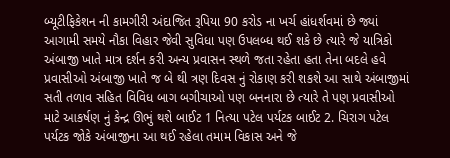બ્યૂટીફિકેશન ની કામગીરી અંદાજિત રૂપિયા 90 કરોડ ના ખર્ચ હાંધર્શવમાં છે જ્યાં આગામી સમયે નૌકા વિહાર જેવી સુવિધા પણ ઉપલબ્ધ થઈ શકે છે ત્યારે જે યાત્રિકો અંબાજી ખાતે માત્ર દર્શન કરી અન્ય પ્રવાસન સ્થળે જતા રહેતા હતા તેના બદલે હવે પ્રવાસીઓ અંબાજી ખાતે જ બે થી ત્રણ દિવસ નું રોકાણ કરી શકશે આ સાથે અંબાજીમાં સતી તળાવ સહિત વિવિધ બાગ બગીચાઓ પણ બનનારા છે ત્યારે તે પણ પ્રવાસીઓ માટે આકર્ષણ નું કેન્દ્ર ઊભું થશે બાઈટ 1 નિત્યા પટેલ પર્યટક બાઈટ 2. ચિરાગ પટેલ પર્યટક જોકે અંબાજીના આ થઈ રહેલા તમામ વિકાસ અને જે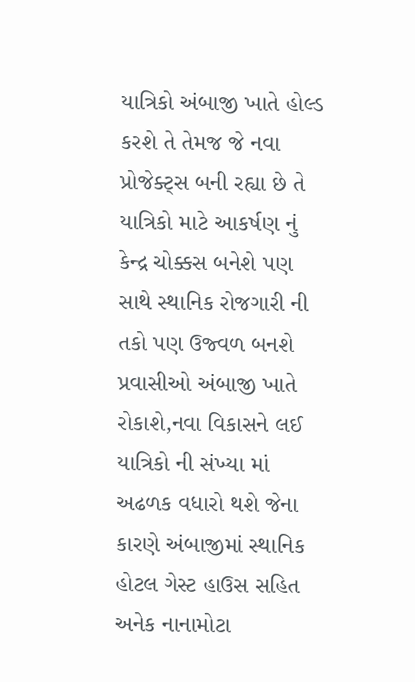યાત્રિકો અંબાજી ખાતે હોલ્ડ કરશે તે તેમજ જે નવા પ્રોજેક્ટ્સ બની રહ્યા છે તે યાત્રિકો માટે આકર્ષણ નું કેન્દ્ર ચોક્કસ બનેશે પણ સાથે સ્થાનિક રોજગારી ની તકો પણ ઉજ્વળ બનશે પ્રવાસીઓ અંબાજી ખાતે રોકાશે,નવા વિકાસને લઈ યાત્રિકો ની સંખ્યા માં અઢળક વધારો થશે જેના કારણે અંબાજીમાં સ્થાનિક હોટલ ગેસ્ટ હાઉસ સહિત અનેક નાનામોટા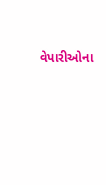વેપારીઓના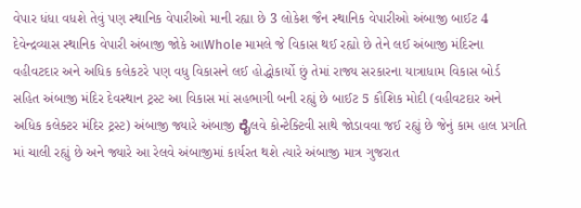વેપાર ધંધા વધશે તેવું પણ સ્થાનિક વેપારીઓ માની રહ્યા છે 3 લોકેશ જૈન સ્થાનિક વેપારીઓ અંબાજી બાઈટ 4 દેવેન્દ્રવ્યાસ સ્થાનિક વેપારી અંબાજી જોકે આWhole મામલે જે વિકાસ થઈ રહ્યો છે તેને લઈ અંબાજી મંદિરના વહીવટદાર અને અધિક કલેકટરે પણ વધુ વિકાસને લઈ હોદ્ધોકાર્યો છું તેમાં રાજ્ય સરકારના યાત્રાધામ વિકાસ બોર્ડ સહિત અંબાજી મંદિર દેવસ્થાન ટ્રસ્ટ આ વિકાસ માં સહભાગી બની રહ્યું છે બાઈટ 5 કૌશિક મોદી (વહીવટદાર અને અધિક કલેક્ટર મંદિર ટ્રસ્ટ) અંબાજી જ્યારે અંબાજી ರೈલવે કોન્ટેક્ટિવી સાથે જોડાવવા જઈ રહ્યું છે જેનું કામ હાલ પ્રગતિ માં ચાલી રહ્યું છે અને જ્યારે આ રેલવે અંબાજીમાં કાર્યરત થશે ત્યારે અંબાજી માત્ર ગુજરાત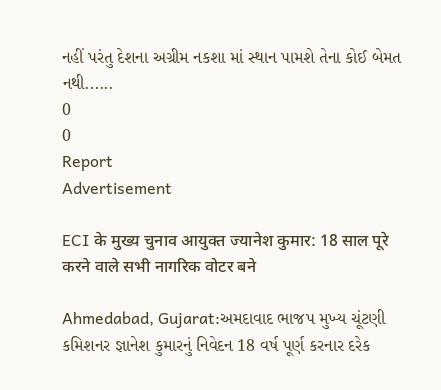નહીં પરંતુ દેશના અગ્રીમ નકશા માં સ્થાન પામશે તેના કોઈ બેમત નથી......
0
0
Report
Advertisement

ECI के मुख्य चुनाव आयुक्त ज्यानेश कुमार: 18 साल पूरे करने वाले सभी नागरिक वोटर बने

Ahmedabad, Gujarat:અમદાવાદ ભાજપ મુખ્ય ચૂંટણી કમિશનર જ્ઞાનેશ કુમારનું નિવેદન 18 વર્ષ પૂર્ણ કરનાર દરેક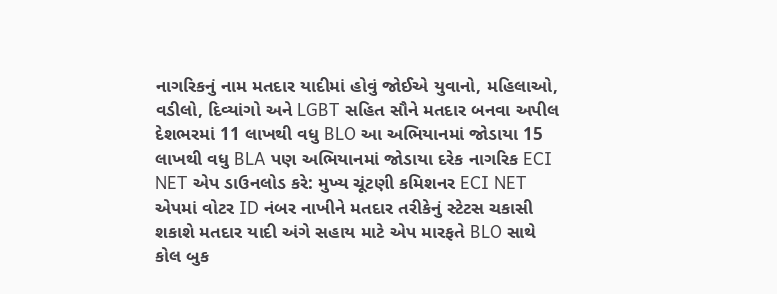નાગરિકનું નામ મતદાર યાદીમાં હોવું જોઈએ યુવાનો, મહિલાઓ, વડીલો, દિવ્યાંગો અને LGBT સહિત સૌને મતદાર બનવા અપીલ દેશભરમાં 11 લાખથી વધુ BLO આ અભિયાનમાં જોડાયા 15 લાખથી વધુ BLA પણ અભિયાનમાં જોડાયા દરેક નાગરિક ECI NET એપ ડાઉનલોડ કરે: મુખ્ય ચૂંટણી કમિશનર ECI NET એપમાં વોટર ID નંબર નાખીને મતદાર તરીકેનું સ્ટેટસ ચકાસી શકાશે મતદાર યાદી અંગે સહાય માટે એપ મારફતે BLO સાથે કોલ બુક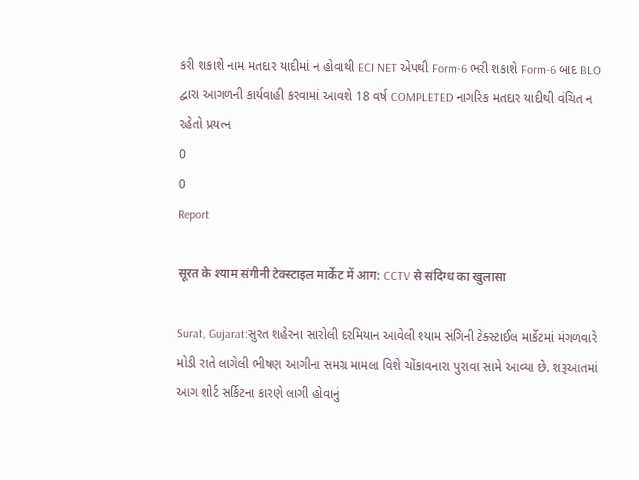કરી શકાશે નામ મતદાર યાદીમાં ન હોવાથી ECI NET એપથી Form-6 ભરી શકાશે Form-6 બાદ BLO દ્વારા આગળની કાર્યવાહી કરવામાં આવશે 18 વર્ષ COMPLETED નાગરિક મતદાર યાદીથી વંચિત ન રહેતો પ્રયત્ન
0
0
Report

सूरत के श्याम संगीनी टेक्स्टाइल मार्केट में आग: CCTV से संदिग्ध का खुलासा

Surat, Gujarat:સુરત શહેરના સારોલી દરમિયાન આવેલી શ્યામ સંગિની ટેક્સ્ટાઈલ માર્કેટમાં મંગળવારે મોડી રાતે લાગેલી ભીષણ આગીના સમગ્ર મામલા વિશે ચોંકાવનારા પુરાવા સામે આવ્યા છે. શરૂઆતમાં આગ શોર્ટ સર્કિટના કારણે લાગી હોવાનું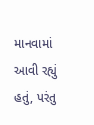માનવામાં આવી રહ્યું હતું, પરંતુ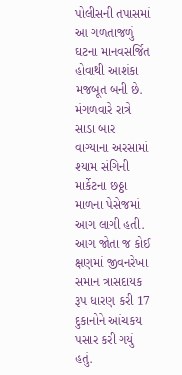પોલીસની તપાસમાં આ ગળતાજળું ઘટના માનવસર્જિત હોવાથી આશંકા મજબૂત બની છે. મંગળવારે રાત્રે સાડા બાર વાગ્યાના અરસામાં શ્યામ સંગિની માર્કેટના છઠ્ઠા માળના પેસેજમાં આગ લાગી હતી. આગ જોતા જ કોઈ ક્ષણમાં જીવનરેખા સમાન ત્રાસદાયક રૂપ ધારણ કરી 17 દુકાનોને આંચકય પસાર કરી ગયું હતું.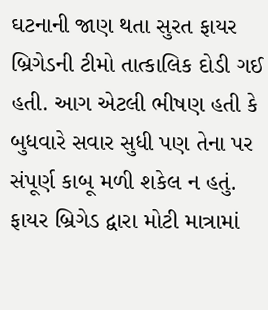ઘટનાની જાણ થતા સુરત ફાયર બ્રિગેડની ટીમો તાત્કાલિક દોડી ગઈ હતી. આગ એટલી ભીષણ હતી કે બુધવારે સવાર સુધી પણ તેના પર સંપૂર્ણ કાબૂ મળી શકેલ ન હતું. ફાયર બ્રિગેડ દ્વારા મોટી માત્રામાં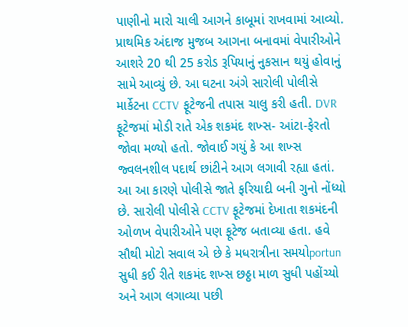પાણીનો મારો ચાલી આગને કાબૂમાં રાખવામાં આવ્યો. પ્રાથમિક અંદાજ મુજબ આગના બનાવમાં વેપારીઓને આશરે 20 થી 25 કરોડ રૂપિયાનું નુકસાન થયું હોવાનું સામે આવ્યું છે. આ ઘટના અંગે સારોલી પોલીસે માર્કેટના CCTV ફૂટેજની તપાસ ચાલુ કરી હતી. DVR ફૂટેજમાં મોડી રાતે એક શકમંદ શખ્સ- આંટા-ફેરતો જોવા મળ્યો હતો. જોવાઈ ગયું કે આ શખ્સ જ્વલનશીલ પદાર્થ છાંટીને આગ લગાવી રહ્યા હતાં. આ આ કારણે પોલીસે જાતે ફરિયાદી બની ગુનો નોંધ્યો છે. સારોલી પોલીસે CCTV ફૂટેજમાં દેખાતા શકમંદની ઓળખ વેપારીઓને પણ ફૂટેજ બતાવ્યા હતા. હવે સૌથી મોટો સવાલ એ છે કે મધરાત્રીના સમયોportun સુધી કઈ રીતે શકમંદ શખ્સ છઠ્ઠા માળ સુધી પહોંચ્યો અને આગ લગાવ્યા પછી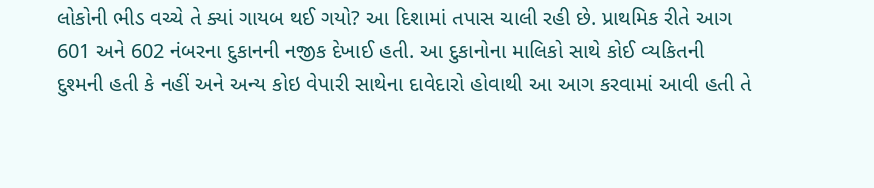લોકોની ભીડ વચ્ચે તે ક્યાં ગાયબ થઈ ગયો? આ દિશામાં તપાસ ચાલી રહી છે. પ્રાથમિક રીતે આગ 601 અને 602 નંબરના દુકાનની નજીક દેખાઈ હતી. આ દુકાનોના માલિકો સાથે કોઈ વ્યકિતની દુશ્મની હતી કે નહીં અને અન્ય કોઇ વેપારી સાથેના દાવેદારો હોવાથી આ આગ કરવામાં આવી હતી તે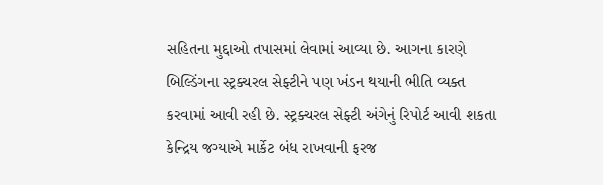સહિતના મુદ્દાઓ તપાસમાં લેવામાં આવ્યા છે. આગના કારણે બિલ્ડિંગના સ્ટ્રક્ચરલ સેફ્ટીને પણ ખંડન થયાની ભીતિ વ્યક્ત કરવામાં આવી રહી છે. સ્ટ્રક્ચરલ સેફ્ટી અંગેનું રિપોર્ટ આવી શકતા કેન્દ્રિય જગ્યાએ માર્કેટ બંધ રાખવાની ફરજ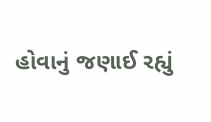હોવાનું જણાઈ રહ્યું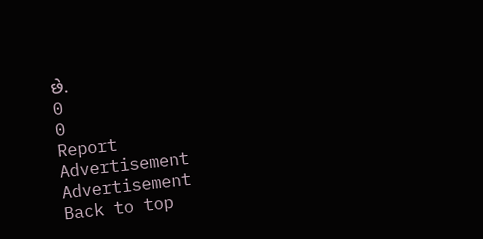છે.
0
0
Report
Advertisement
Advertisement
Back to top